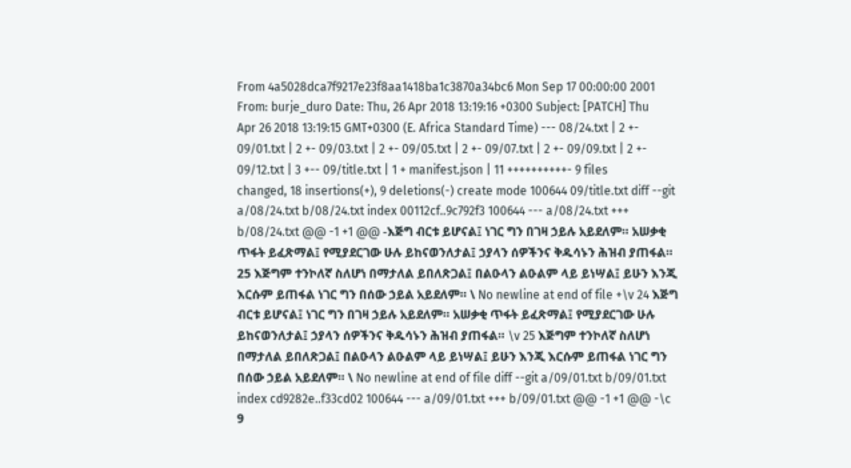From 4a5028dca7f9217e23f8aa1418ba1c3870a34bc6 Mon Sep 17 00:00:00 2001 From: burje_duro Date: Thu, 26 Apr 2018 13:19:16 +0300 Subject: [PATCH] Thu Apr 26 2018 13:19:15 GMT+0300 (E. Africa Standard Time) --- 08/24.txt | 2 +- 09/01.txt | 2 +- 09/03.txt | 2 +- 09/05.txt | 2 +- 09/07.txt | 2 +- 09/09.txt | 2 +- 09/12.txt | 3 +-- 09/title.txt | 1 + manifest.json | 11 ++++++++++- 9 files changed, 18 insertions(+), 9 deletions(-) create mode 100644 09/title.txt diff --git a/08/24.txt b/08/24.txt index 00112cf..9c792f3 100644 --- a/08/24.txt +++ b/08/24.txt @@ -1 +1 @@ -እጅግ ብርቱ ይሆናል፤ ነገር ግን በገዛ ኃይሉ አይደለም። አሠቃቂ ጥፋት ይፈጽማል፤ የሚያደርገው ሁሉ ይከናወንለታል፤ ኃያላን ሰዎችንና ቅዱሳኑን ሕዝብ ያጠፋል። 25 እጅግም ተንኮለኛ ስለሆነ በማታለል ይበለጽጋል፤ በልዑላን ልዑልም ላይ ይነሣል፤ ይሁን እንጂ እርሱም ይጠፋል ነገር ግን በሰው ኃይል አይደለም። \ No newline at end of file +\v 24 እጅግ ብርቱ ይሆናል፤ ነገር ግን በገዛ ኃይሉ አይደለም። አሠቃቂ ጥፋት ይፈጽማል፤ የሚያደርገው ሁሉ ይከናወንለታል፤ ኃያላን ሰዎችንና ቅዱሳኑን ሕዝብ ያጠፋል። \v 25 እጅግም ተንኮለኛ ስለሆነ በማታለል ይበለጽጋል፤ በልዑላን ልዑልም ላይ ይነሣል፤ ይሁን እንጂ እርሱም ይጠፋል ነገር ግን በሰው ኃይል አይደለም። \ No newline at end of file diff --git a/09/01.txt b/09/01.txt index cd9282e..f33cd02 100644 --- a/09/01.txt +++ b/09/01.txt @@ -1 +1 @@ -\c 9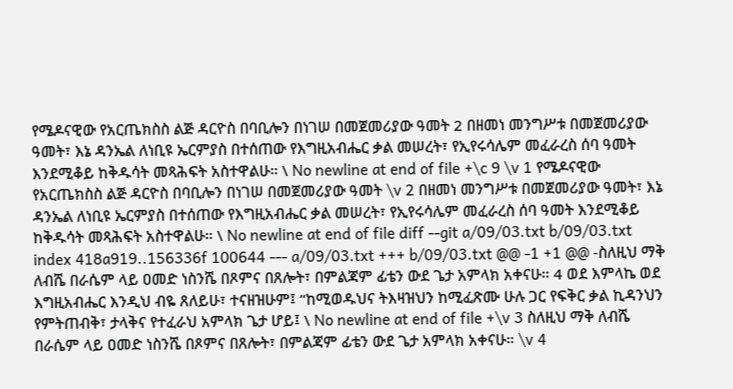የሜዶናዊው የአርጤክስስ ልጅ ዳርዮስ በባቢሎን በነገሠ በመጀመሪያው ዓመት 2 በዘመነ መንግሥቱ በመጀመሪያው ዓመት፣ እኔ ዳንኤል ለነቢዩ ኤርምያስ በተሰጠው የእግዚአብሔር ቃል መሠረት፣ የኢየሩሳሌም መፈራረስ ሰባ ዓመት እንደሚቆይ ከቅዱሳት መጻሕፍት አስተዋልሁ። \ No newline at end of file +\c 9 \v 1 የሜዶናዊው የአርጤክስስ ልጅ ዳርዮስ በባቢሎን በነገሠ በመጀመሪያው ዓመት \v 2 በዘመነ መንግሥቱ በመጀመሪያው ዓመት፣ እኔ ዳንኤል ለነቢዩ ኤርምያስ በተሰጠው የእግዚአብሔር ቃል መሠረት፣ የኢየሩሳሌም መፈራረስ ሰባ ዓመት እንደሚቆይ ከቅዱሳት መጻሕፍት አስተዋልሁ። \ No newline at end of file diff --git a/09/03.txt b/09/03.txt index 418a919..156336f 100644 --- a/09/03.txt +++ b/09/03.txt @@ -1 +1 @@ -ስለዚህ ማቅ ለብሼ በራሴም ላይ ዐመድ ነስንሼ በጾምና በጸሎት፣ በምልጃም ፊቴን ውደ ጌታ አምላክ አቀናሁ። 4 ወደ እምላኬ ወደ እግዚአብሔር እንዲህ ብዬ ጸለይሁ፣ ተናዘዝሁም፤ “ከሚወዱህና ትእዛዝህን ከሚፈጽሙ ሁሉ ጋር የፍቅር ቃል ኪዳንህን የምትጠብቅ፣ ታላቅና የተፈራህ አምላክ ጌታ ሆይ፤ \ No newline at end of file +\v 3 ስለዚህ ማቅ ለብሼ በራሴም ላይ ዐመድ ነስንሼ በጾምና በጸሎት፣ በምልጃም ፊቴን ውደ ጌታ አምላክ አቀናሁ። \v 4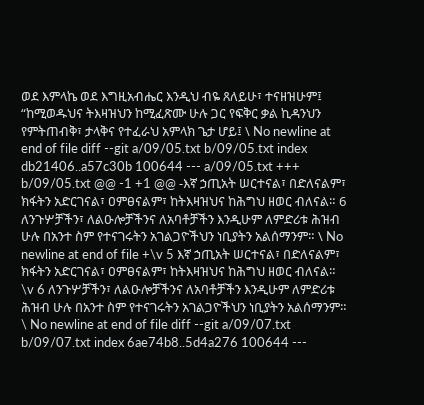ወደ እምላኬ ወደ እግዚአብሔር እንዲህ ብዬ ጸለይሁ፣ ተናዘዝሁም፤ “ከሚወዱህና ትእዛዝህን ከሚፈጽሙ ሁሉ ጋር የፍቅር ቃል ኪዳንህን የምትጠብቅ፣ ታላቅና የተፈራህ አምላክ ጌታ ሆይ፤ \ No newline at end of file diff --git a/09/05.txt b/09/05.txt index db21406..a57c30b 100644 --- a/09/05.txt +++ b/09/05.txt @@ -1 +1 @@ -እኛ ኃጢአት ሠርተናል፣ በድለናልም፣ ክፋትን አድርገናል፣ ዐምፀናልም፣ ከትእዛዝህና ከሕግህ ዘወር ብለናል። 6 ለንጉሦቻችን፣ ለልዑሎቻችንና ለአባቶቻችን እንዲሁም ለምድሪቱ ሕዝብ ሁሉ በአንተ ስም የተናገሩትን አገልጋዮችህን ነቢያትን አልሰማንም። \ No newline at end of file +\v 5 እኛ ኃጢአት ሠርተናል፣ በድለናልም፣ ክፋትን አድርገናል፣ ዐምፀናልም፣ ከትእዛዝህና ከሕግህ ዘወር ብለናል። \v 6 ለንጉሦቻችን፣ ለልዑሎቻችንና ለአባቶቻችን እንዲሁም ለምድሪቱ ሕዝብ ሁሉ በአንተ ስም የተናገሩትን አገልጋዮችህን ነቢያትን አልሰማንም። \ No newline at end of file diff --git a/09/07.txt b/09/07.txt index 6ae74b8..5d4a276 100644 ---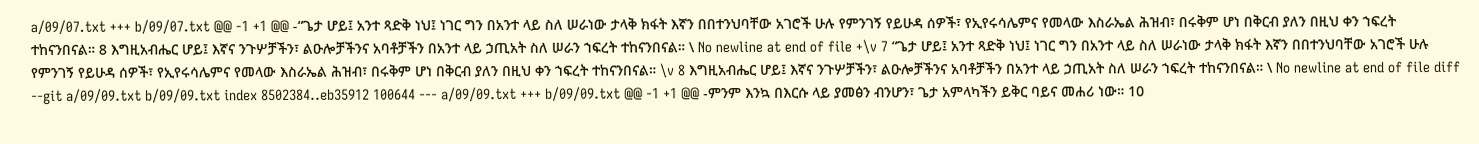a/09/07.txt +++ b/09/07.txt @@ -1 +1 @@ -“ጌታ ሆይ፤ አንተ ጻድቅ ነህ፤ ነገር ግን በአንተ ላይ ስለ ሠራነው ታላቅ ክፋት እኛን በበተንህባቸው አገሮች ሁሉ የምንገኝ የይሁዳ ሰዎች፣ የኢየሩሳሌምና የመላው እስራኤል ሕዝብ፣ በሩቅም ሆነ በቅርብ ያለን በዚህ ቀን ኀፍረት ተከናንበናል። 8 እግዚአብሔር ሆይ፤ እኛና ንጉሦቻችን፣ ልዑሎቻችንና አባቶቻችን በአንተ ላይ ኃጢአት ስለ ሠራን ኀፍረት ተከናንበናል። \ No newline at end of file +\v 7 “ጌታ ሆይ፤ አንተ ጻድቅ ነህ፤ ነገር ግን በአንተ ላይ ስለ ሠራነው ታላቅ ክፋት እኛን በበተንህባቸው አገሮች ሁሉ የምንገኝ የይሁዳ ሰዎች፣ የኢየሩሳሌምና የመላው እስራኤል ሕዝብ፣ በሩቅም ሆነ በቅርብ ያለን በዚህ ቀን ኀፍረት ተከናንበናል። \v 8 እግዚአብሔር ሆይ፤ እኛና ንጉሦቻችን፣ ልዑሎቻችንና አባቶቻችን በአንተ ላይ ኃጢአት ስለ ሠራን ኀፍረት ተከናንበናል። \ No newline at end of file diff --git a/09/09.txt b/09/09.txt index 8502384..eb35912 100644 --- a/09/09.txt +++ b/09/09.txt @@ -1 +1 @@ -ምንም እንኳ በእርሱ ላይ ያመፅን ብንሆን፣ ጌታ አምላካችን ይቅር ባይና መሐሪ ነው። 10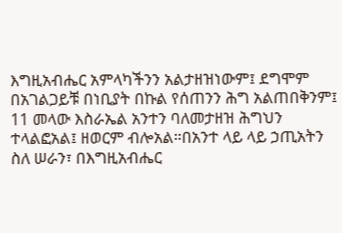እግዚአብሔር አምላካችንን አልታዘዝነውም፤ ደግሞም በአገልጋይቹ በነቢያት በኩል የሰጠንን ሕግ አልጠበቅንም፤ 11 መላው እስራኤል አንተን ባለመታዘዝ ሕግህን ተላልፎአል፤ ዘወርም ብሎአል።በአንተ ላይ ላይ ኃጢአትን ስለ ሠራን፣ በእግዚአብሔር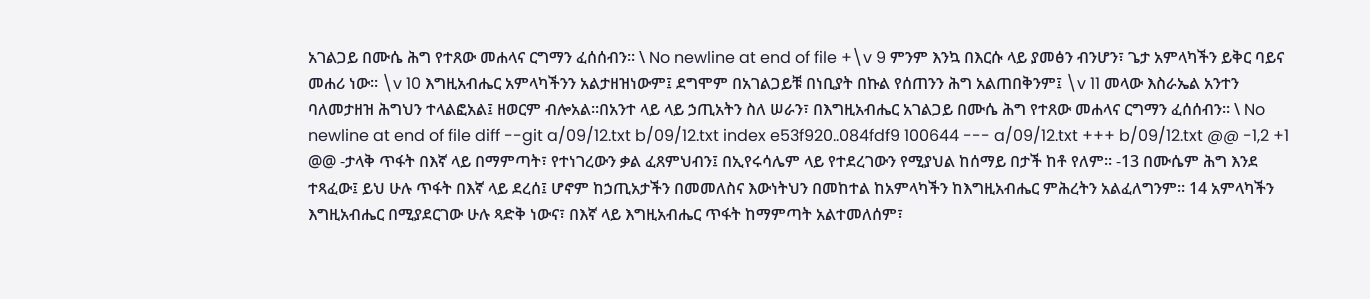አገልጋይ በሙሴ ሕግ የተጸው መሐላና ርግማን ፈሰሰብን። \ No newline at end of file +\v 9 ምንም እንኳ በእርሱ ላይ ያመፅን ብንሆን፣ ጌታ አምላካችን ይቅር ባይና መሐሪ ነው። \v 10 እግዚአብሔር አምላካችንን አልታዘዝነውም፤ ደግሞም በአገልጋይቹ በነቢያት በኩል የሰጠንን ሕግ አልጠበቅንም፤ \v 11 መላው እስራኤል አንተን ባለመታዘዝ ሕግህን ተላልፎአል፤ ዘወርም ብሎአል።በአንተ ላይ ላይ ኃጢአትን ስለ ሠራን፣ በእግዚአብሔር አገልጋይ በሙሴ ሕግ የተጸው መሐላና ርግማን ፈሰሰብን። \ No newline at end of file diff --git a/09/12.txt b/09/12.txt index e53f920..084fdf9 100644 --- a/09/12.txt +++ b/09/12.txt @@ -1,2 +1 @@ -ታላቅ ጥፋት በእኛ ላይ በማምጣት፣ የተነገረውን ቃል ፈጸምህብን፤ በኢየሩሳሌም ላይ የተደረገውን የሚያህል ከሰማይ በታች ከቶ የለም። -13 በሙሴም ሕግ እንደ ተጻፈው፤ ይህ ሁሉ ጥፋት በእኛ ላይ ደረሰ፤ ሆኖም ከኃጢአታችን በመመለስና እውነትህን በመከተል ከአምላካችን ከእግዚአብሔር ምሕረትን አልፈለግንም። 14 አምላካችን እግዚአብሔር በሚያደርገው ሁሉ ጻድቅ ነውና፣ በእኛ ላይ እግዚአብሔር ጥፋት ከማምጣት አልተመለሰም፣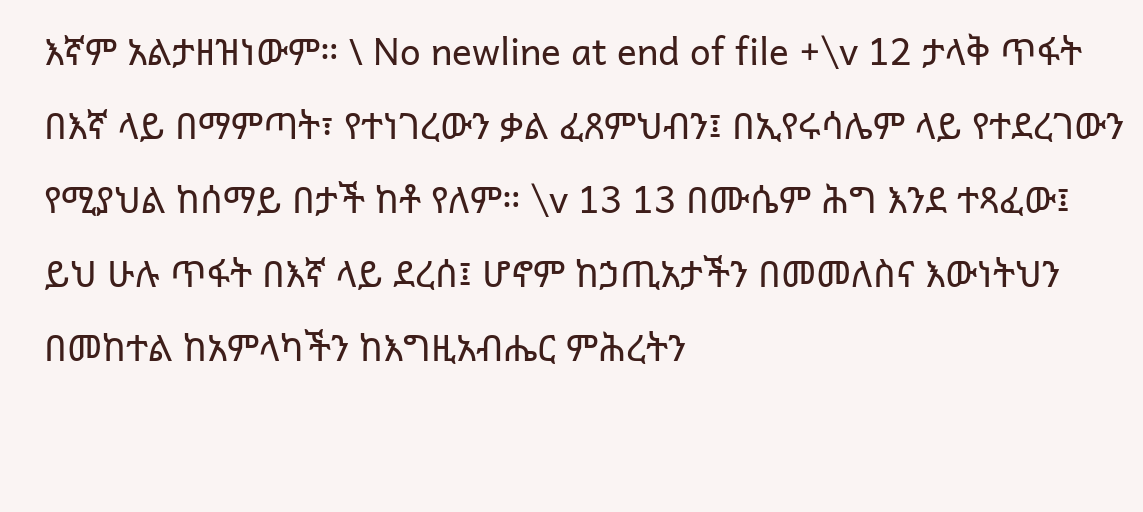እኛም አልታዘዝነውም። \ No newline at end of file +\v 12 ታላቅ ጥፋት በእኛ ላይ በማምጣት፣ የተነገረውን ቃል ፈጸምህብን፤ በኢየሩሳሌም ላይ የተደረገውን የሚያህል ከሰማይ በታች ከቶ የለም። \v 13 13 በሙሴም ሕግ እንደ ተጻፈው፤ ይህ ሁሉ ጥፋት በእኛ ላይ ደረሰ፤ ሆኖም ከኃጢአታችን በመመለስና እውነትህን በመከተል ከአምላካችን ከእግዚአብሔር ምሕረትን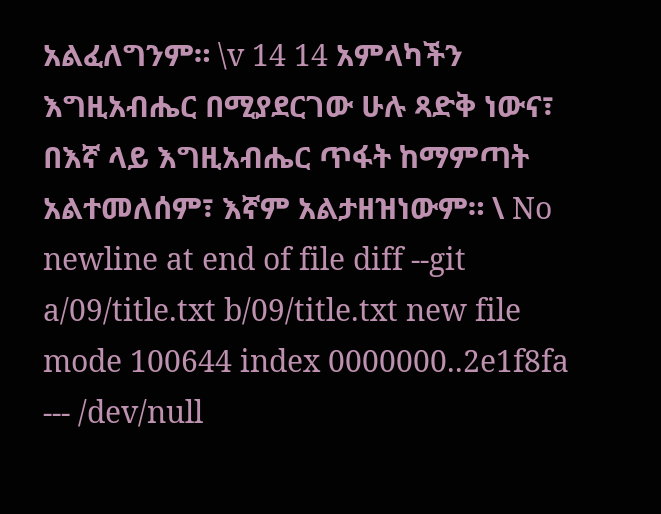አልፈለግንም። \v 14 14 አምላካችን እግዚአብሔር በሚያደርገው ሁሉ ጻድቅ ነውና፣ በእኛ ላይ እግዚአብሔር ጥፋት ከማምጣት አልተመለሰም፣ እኛም አልታዘዝነውም። \ No newline at end of file diff --git a/09/title.txt b/09/title.txt new file mode 100644 index 0000000..2e1f8fa --- /dev/null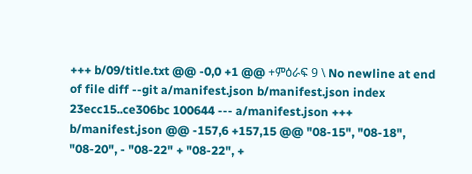+++ b/09/title.txt @@ -0,0 +1 @@ +ምዕራፍ 9 \ No newline at end of file diff --git a/manifest.json b/manifest.json index 23ecc15..ce306bc 100644 --- a/manifest.json +++ b/manifest.json @@ -157,6 +157,15 @@ "08-15", "08-18", "08-20", - "08-22" + "08-22", +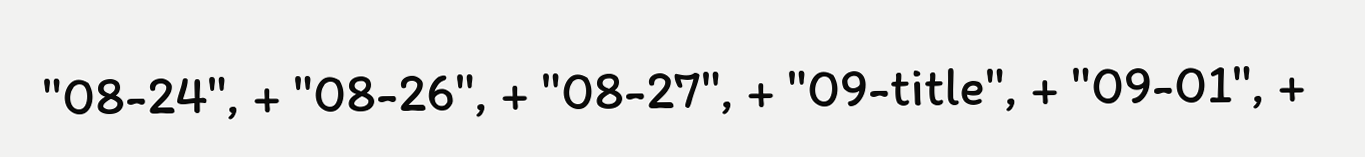"08-24", + "08-26", + "08-27", + "09-title", + "09-01", +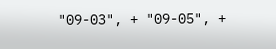"09-03", + "09-05", +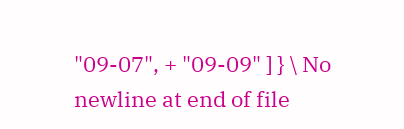"09-07", + "09-09" ] } \ No newline at end of file